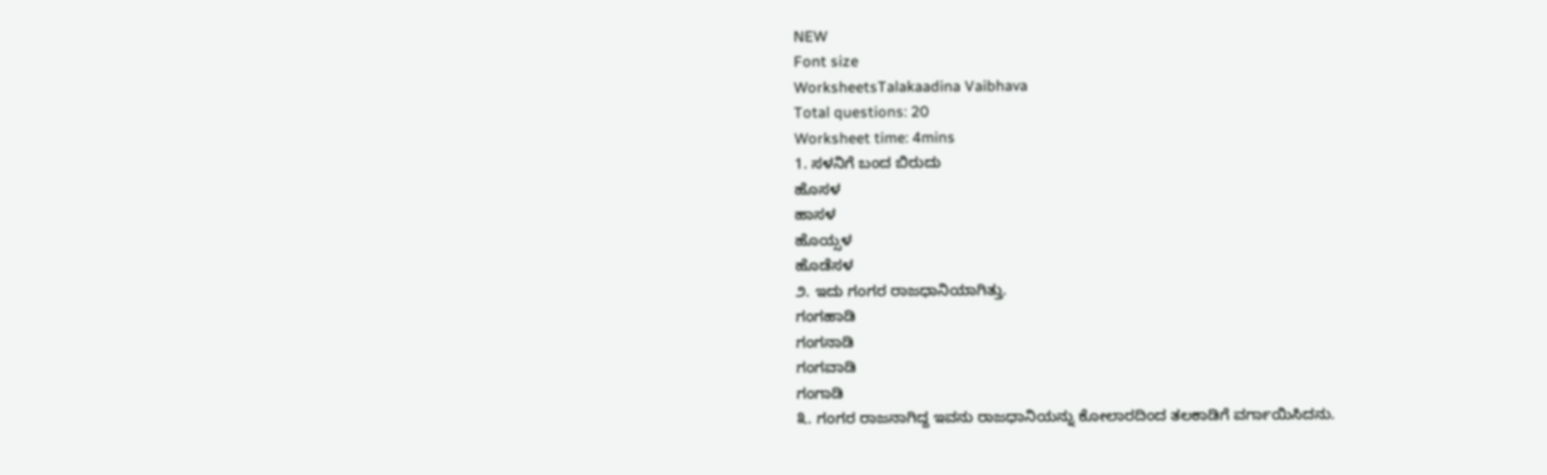NEW
Font size
WorksheetsTalakaadina Vaibhava
Total questions: 20
Worksheet time: 4mins
1. ಸಳನಿಗೆ ಬಂದ ಬಿರುದು
ಹೊಸಳ
ಹಾಸಳ
ಹೊಯ್ಸಳ
ಹೊಡೆಸಳ
೨. ಇದು ಗಂಗರ ರಾಜಧಾನಿಯಾಗಿತ್ತು.
ಗಂಗಹಾಡಿ
ಗಂಗನಾಡಿ
ಗಂಗವಾಡಿ
ಗಂಗಾಡಿ
೩. ಗಂಗರ ರಾಜನಾಗಿದ್ದ ಇವನು ರಾಜಧಾನಿಯನ್ನು ಕೋಲಾರದಿಂದ ತಲಕಾಡಿಗೆ ವರ್ಗಾಯಿಸಿದನು.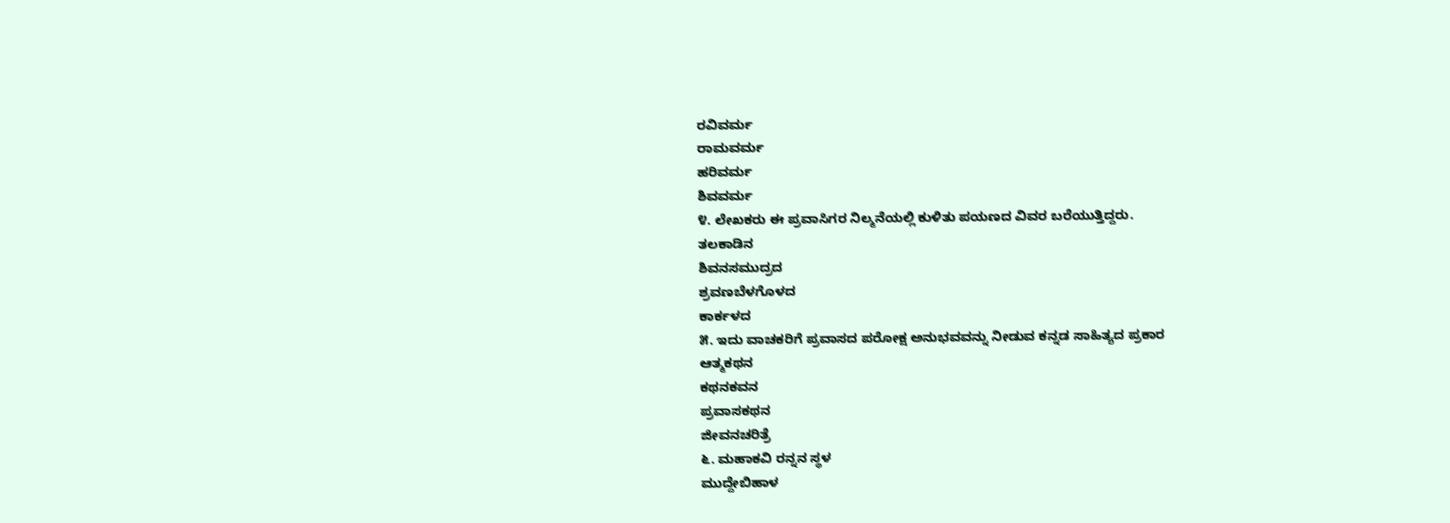ರವಿವರ್ಮ
ರಾಮವರ್ಮ
ಹರಿವರ್ಮ
ಶಿವವರ್ಮ
೪. ಲೇಖಕರು ಈ ಪ್ರವಾಸಿಗರ ನಿಲ್ಮನೆಯಲ್ಲಿ ಕುಳಿತು ಪಯಣದ ವಿವರ ಬರೆಯುತ್ತಿದ್ದರು.
ತಲಕಾಡಿನ
ಶಿವನಸಮುದ್ರದ
ಶ್ರವಣಬೆಳಗೊಳದ
ಕಾರ್ಕಳದ
೫. ಇದು ವಾಚಕರಿಗೆ ಪ್ರವಾಸದ ಪರೋಕ್ಷ ಅನುಭವವನ್ನು ನೀಡುವ ಕನ್ನಡ ಸಾಹಿತ್ಯದ ಪ್ರಕಾರ
ಆತ್ಮಕಥನ
ಕಥನಕವನ
ಪ್ರವಾಸಕಥನ
ಜೀವನಚರಿತ್ರೆ
೬. ಮಹಾಕವಿ ರನ್ನನ ಸ್ಥಳ
ಮುದ್ದೇಬಿಹಾಳ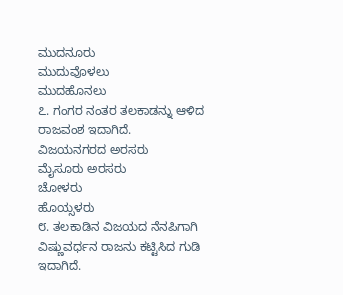ಮುದನೂರು
ಮುದುವೊಳಲು
ಮುದಹೊನಲು
೭. ಗಂಗರ ನಂತರ ತಲಕಾಡನ್ನು ಆಳಿದ ರಾಜವಂಶ ಇದಾಗಿದೆ.
ವಿಜಯನಗರದ ಅರಸರು
ಮೈಸೂರು ಅರಸರು
ಚೋಳರು
ಹೊಯ್ಸಳರು
೮. ತಲಕಾಡಿನ ವಿಜಯದ ನೆನಪಿಗಾಗಿ ವಿಷ್ಣುವರ್ಧನ ರಾಜನು ಕಟ್ಟಿಸಿದ ಗುಡಿ ಇದಾಗಿದೆ.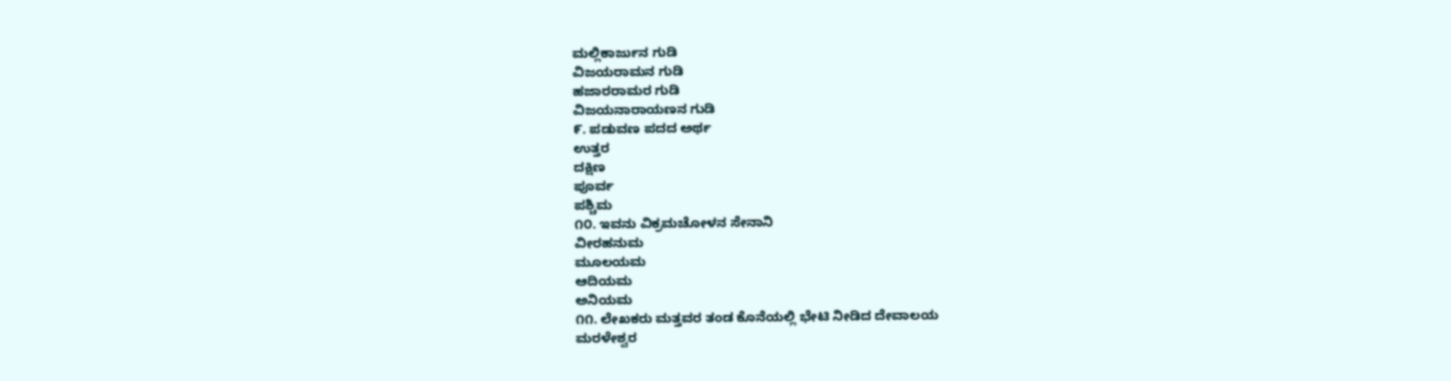ಮಲ್ಲಿಕಾರ್ಜುನ ಗುಡಿ
ವಿಜಯರಾಮನ ಗುಡಿ
ಹಜಾರರಾಮರ ಗುಡಿ
ವಿಜಯನಾರಾಯಣನ ಗುಡಿ
೯. ಪಡುವಣ ಪದದ ಅರ್ಥ
ಉತ್ತರ
ದಕ್ಷಿಣ
ಪೂರ್ವ
ಪಶ್ಚಿಮ
೧೦. ಇವನು ವಿಕ್ರಮಚೋಳನ ಸೇನಾನಿ
ವೀರಹನುಮ
ಮೂಲಯಮ
ಆದಿಯಮ
ಅನಿಯಮ
೧೧. ಲೇಖಕರು ಮತ್ತವರ ತಂಡ ಕೊನೆಯಲ್ಲಿ ಭೇಟಿ ನೀಡಿದ ದೇವಾಲಯ
ಮರಳೇಶ್ವರ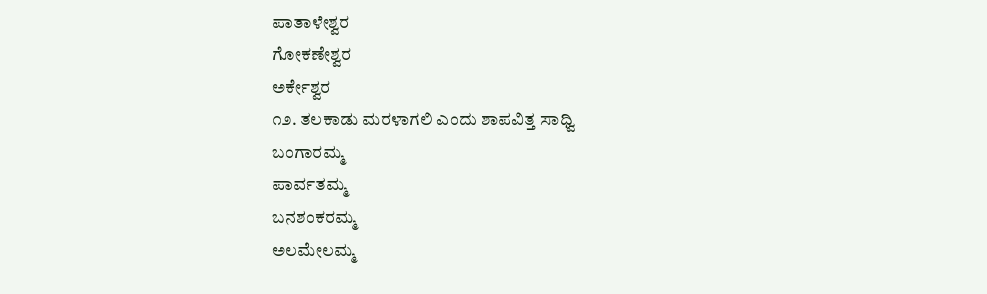ಪಾತಾಳೇಶ್ವರ
ಗೋಕಣೇಶ್ವರ
ಅರ್ಕೇಶ್ವರ
೧೨. ತಲಕಾಡು ಮರಳಾಗಲಿ ಎಂದು ಶಾಪವಿತ್ತ ಸಾಧ್ವಿ
ಬಂಗಾರಮ್ಮ
ಪಾರ್ವತಮ್ಮ
ಬನಶಂಕರಮ್ಮ
ಅಲಮೇಲಮ್ಮ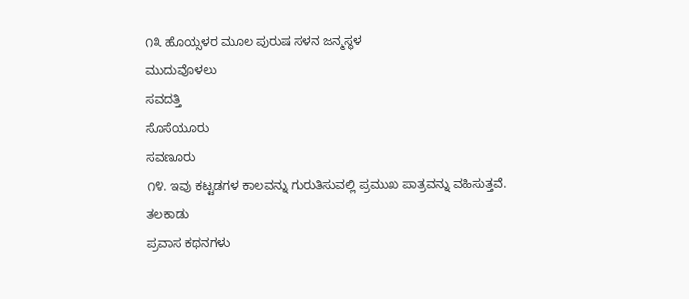೧೩ ಹೊಯ್ಸಳರ ಮೂಲ ಪುರುಷ ಸಳನ ಜನ್ಮಸ್ಥಳ
ಮುದುವೊಳಲು
ಸವದತ್ತಿ
ಸೊಸೆಯೂರು
ಸವಣೂರು
೧೪. ಇವು ಕಟ್ಟಡಗಳ ಕಾಲವನ್ನು ಗುರುತಿಸುವಲ್ಲಿ ಪ್ರಮುಖ ಪಾತ್ರವನ್ನು ವಹಿಸುತ್ತವೆ.
ತಲಕಾಡು
ಪ್ರವಾಸ ಕಥನಗಳು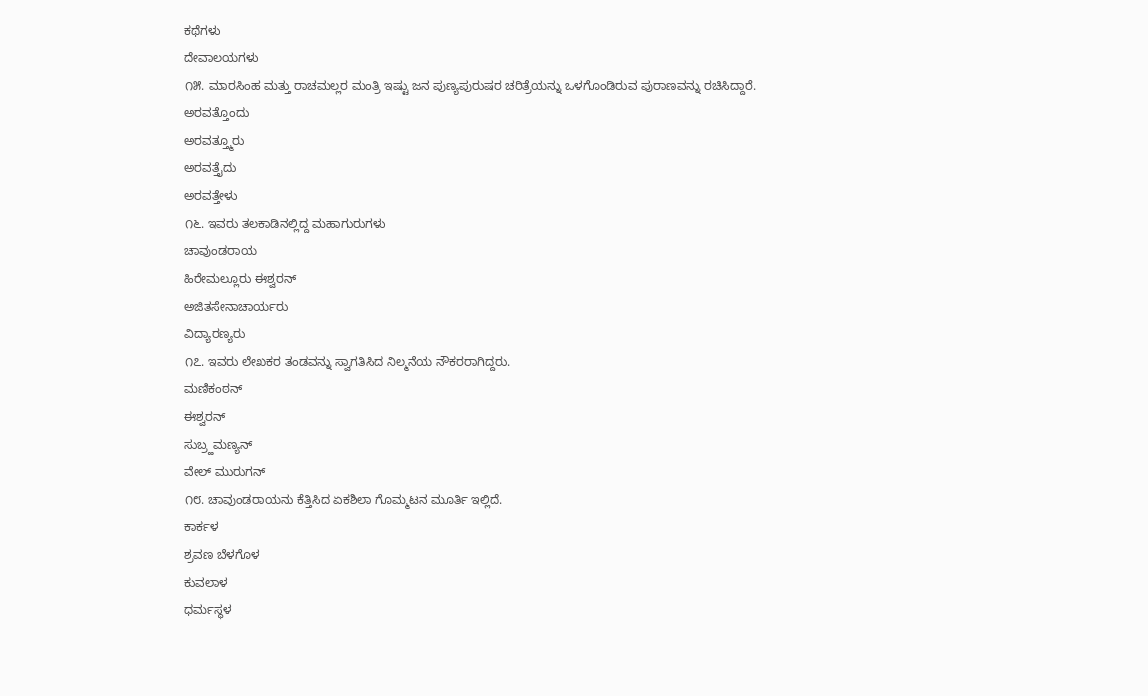ಕಥೆಗಳು
ದೇವಾಲಯಗಳು
೧೫. ಮಾರಸಿಂಹ ಮತ್ತು ರಾಚಮಲ್ಲರ ಮಂತ್ರಿ ಇಷ್ಟು ಜನ ಪುಣ್ಯಪುರುಷರ ಚರಿತ್ರೆಯನ್ನು ಒಳಗೊಂಡಿರುವ ಪುರಾಣವನ್ನು ರಚಿಸಿದ್ದಾರೆ.
ಅರವತ್ತೊಂದು
ಅರವತ್ತ್ಮೂರು
ಅರವತ್ತೈದು
ಅರವತ್ತೇಳು
೧೬. ಇವರು ತಲಕಾಡಿನಲ್ಲಿದ್ದ ಮಹಾಗುರುಗಳು
ಚಾವುಂಡರಾಯ
ಹಿರೇಮಲ್ಲೂರು ಈಶ್ವರನ್
ಅಜಿತಸೇನಾಚಾರ್ಯರು
ವಿದ್ಯಾರಣ್ಯರು
೧೭. ಇವರು ಲೇಖಕರ ತಂಡವನ್ನು ಸ್ವಾಗತಿಸಿದ ನಿಲ್ಮನೆಯ ನೌಕರರಾಗಿದ್ದರು.
ಮಣಿಕಂಠನ್
ಈಶ್ವರನ್
ಸುಬ್ರ್ಹಮಣ್ಯನ್
ವೇಲ್ ಮುರುಗನ್
೧೮. ಚಾವುಂಡರಾಯನು ಕೆತ್ತಿಸಿದ ಏಕಶಿಲಾ ಗೊಮ್ಮಟನ ಮೂರ್ತಿ ಇಲ್ಲಿದೆ.
ಕಾರ್ಕಳ
ಶ್ರವಣ ಬೆಳಗೊಳ
ಕುವಲಾಳ
ಧರ್ಮಸ್ಥಳ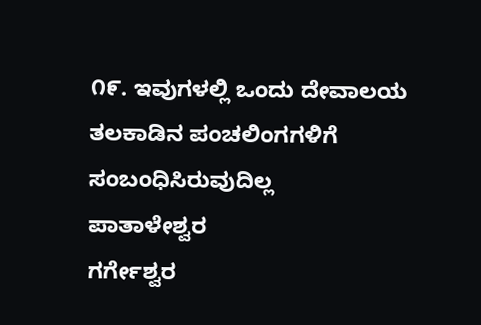೧೯. ಇವುಗಳಲ್ಲಿ ಒಂದು ದೇವಾಲಯ ತಲಕಾಡಿನ ಪಂಚಲಿಂಗಗಳಿಗೆ ಸಂಬಂಧಿಸಿರುವುದಿಲ್ಲ
ಪಾತಾಳೇಶ್ವರ
ಗರ್ಗೇಶ್ವರ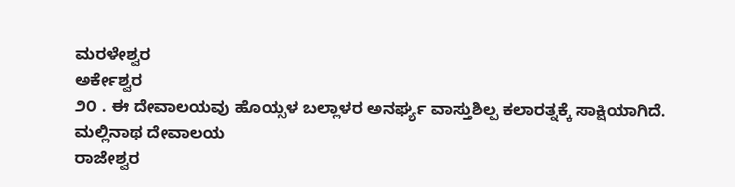ಮರಳೇಶ್ವರ
ಅರ್ಕೇಶ್ವರ
೨೦ . ಈ ದೇವಾಲಯವು ಹೊಯ್ಸಳ ಬಲ್ಲಾಳರ ಅನರ್ಘ್ಯ ವಾಸ್ತುಶಿಲ್ಪ ಕಲಾರತ್ನಕ್ಕೆ ಸಾಕ್ಷಿಯಾಗಿದೆ.
ಮಲ್ಲಿನಾಥ ದೇವಾಲಯ
ರಾಜೇಶ್ವರ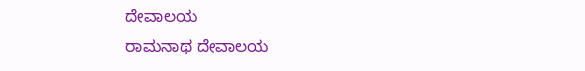ದೇವಾಲಯ
ರಾಮನಾಥ ದೇವಾಲಯ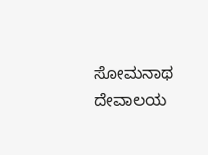ಸೋಮನಾಥ ದೇವಾಲಯ